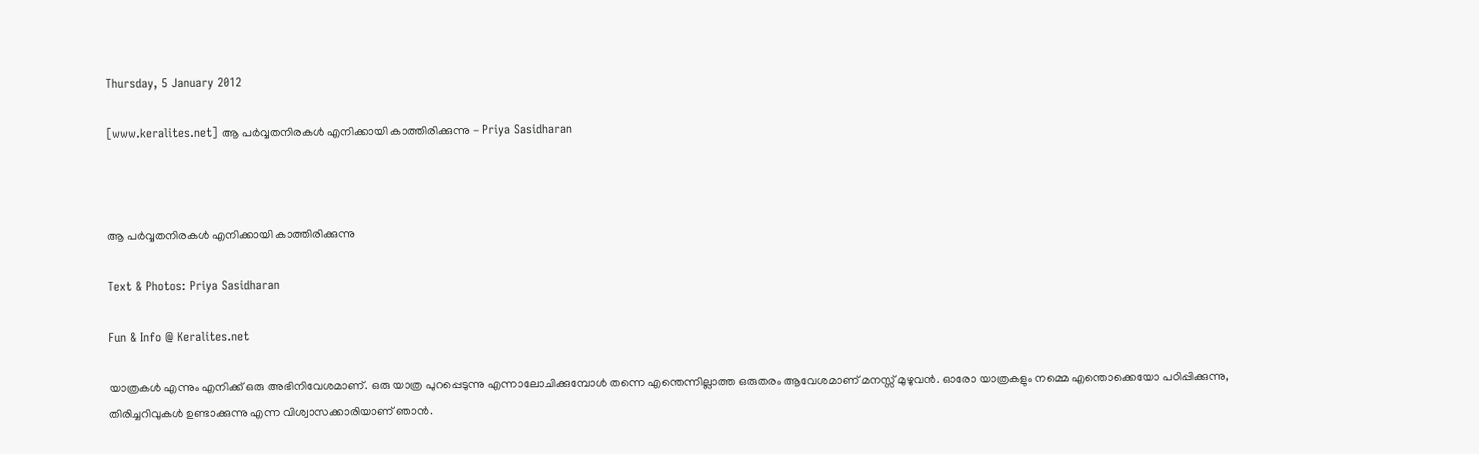Thursday, 5 January 2012

[www.keralites.net] ആ പര്‍വ്വതനിരകള്‍ എനിക്കായി കാത്തിരിക്കുന്നു - Priya Sasidharan



ആ പര്‍വ്വതനിരകള്‍ എനിക്കായി കാത്തിരിക്കുന്നു

Text & Photos: Priya Sasidharan

Fun & Info @ Keralites.net

യാത്രകള്‍ എന്നും എനിക്ക് ഒരു അഭിനിവേശമാണ്. ഒരു യാത്ര പുറപ്പെടുന്നു എന്നാലോചിക്കുമ്പോള്‍ തന്നെ എന്തെന്നില്ലാത്ത ഒരുതരം ആവേശമാണ് മനസ്സ് മുഴുവന്‍. ഓരോ യാത്രകളും നമ്മെ എന്തൊക്കെയോ പഠിപ്പിക്കുന്നു, തിരിച്ചറിവുകള്‍ ഉണ്ടാക്കുന്നു എന്ന വിശ്വാസക്കാരിയാണ് ഞാന്‍.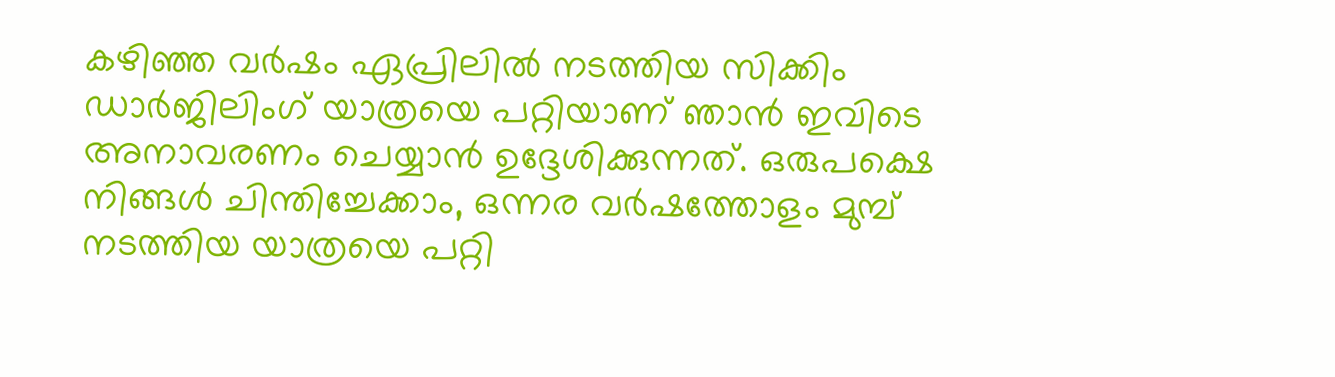കഴിഞ്ഞ വര്‍ഷം ഏപ്രിലില്‍ നടത്തിയ സിക്കിം ഡാര്‍ജിലിംഗ് യാത്രയെ പറ്റിയാണ് ഞാന്‍ ഇവിടെ അനാവരണം ചെയ്യാന്‍ ഉദ്ദേശിക്കുന്നത്. ഒരുപക്ഷെ നിങ്ങള്‍ ചിന്തിച്ചേക്കാം, ഒന്നര വര്‍ഷത്തോളം മുമ്പ് നടത്തിയ യാത്രയെ പറ്റി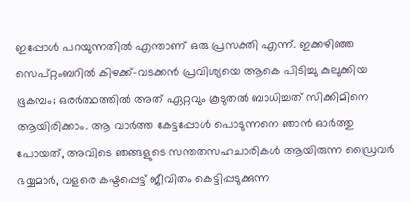ഇപ്പോള്‍ പറയുന്നതില്‍ എന്താണ് ഒരു പ്രസക്തി എന്ന്. ഇക്കഴിഞ്ഞ സെപ്റ്റംബറില്‍ കിഴക്ക്-വടക്കന്‍ പ്രവിശ്യയെ ആകെ പിടിച്ചു കുലുക്കിയ ഭൂകമ്പം; ഒരര്‍ത്ഥത്തില്‍ അത് ഏറ്റവും കൂടുതല്‍ ബാധിച്ചത് സിക്കിമിനെ ആയിരിക്കാം. ആ വാര്‍ത്ത കേട്ടപ്പോള്‍ പൊടുന്നനെ ഞാന്‍ ഓര്‍ത്തു പോയത്, അവിടെ ഞങ്ങളുടെ സന്തതസഹചാരികള്‍ ആയിരുന്ന ഡ്രൈവര്‍ ഭയ്യമാര്‍, വളരെ കഷ്ടപ്പെട്ട് ജീവിതം കെട്ടിപ്പടുക്കുന്ന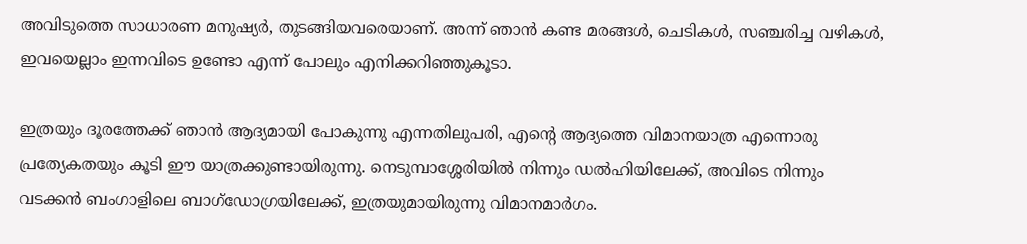അവിടുത്തെ സാധാരണ മനുഷ്യര്‍, തുടങ്ങിയവരെയാണ്. അന്ന് ഞാന്‍ കണ്ട മരങ്ങള്‍, ചെടികള്‍, സഞ്ചരിച്ച വഴികള്‍, ഇവയെല്ലാം ഇന്നവിടെ ഉണ്ടോ എന്ന് പോലും എനിക്കറിഞ്ഞുകൂടാ.

ഇത്രയും ദൂരത്തേക്ക് ഞാന്‍ ആദ്യമായി പോകുന്നു എന്നതിലുപരി, എന്റെ ആദ്യത്തെ വിമാനയാത്ര എന്നൊരു പ്രത്യേകതയും കൂടി ഈ യാത്രക്കുണ്ടായിരുന്നു. നെടുമ്പാശ്ശേരിയില്‍ നിന്നും ഡല്‍ഹിയിലേക്ക്, അവിടെ നിന്നും വടക്കന്‍ ബംഗാളിലെ ബാഗ്‌ഡോഗ്രയിലേക്ക്, ഇത്രയുമായിരുന്നു വിമാനമാര്‍ഗം.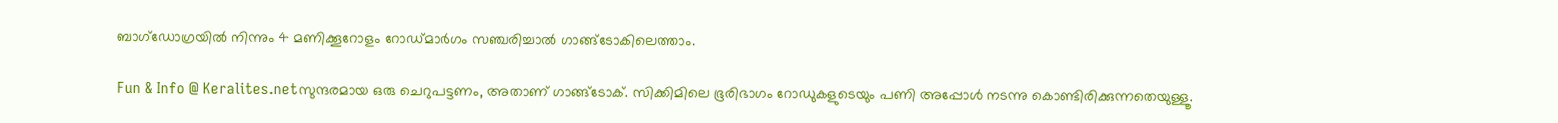ബാഗ്‌ഡോഗ്രയില്‍ നിന്നും 4 മണിക്കൂറോളം റോഡ്മാര്‍ഗം സഞ്ചരിച്ചാല്‍ ഗാങ്ങ്‌ടോകിലെത്താം.

Fun & Info @ Keralites.netസുന്ദരമായ ഒരു ചെറുപട്ടണം, അതാണ് ഗാങ്ങ്‌ടോക്. സിക്കിമിലെ ഭൂരിഭാഗം റോഡുകളുടെയും പണി അപ്പോള്‍ നടന്നു കൊണ്ടിരിക്കുന്നതെയുള്ളൂ.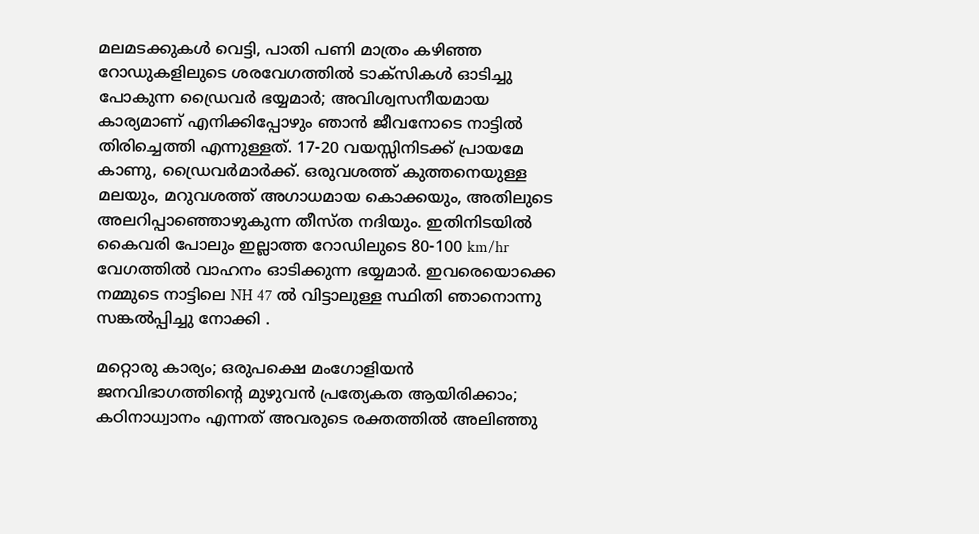മലമടക്കുകള്‍ വെട്ടി, പാതി പണി മാത്രം കഴിഞ്ഞ റോഡുകളിലുടെ ശരവേഗത്തില്‍ ടാക്‌സികള്‍ ഓടിച്ചു പോകുന്ന ഡ്രൈവര്‍ ഭയ്യമാര്‍; അവിശ്വസനീയമായ കാര്യമാണ് എനിക്കിപ്പോഴും ഞാന്‍ ജീവനോടെ നാട്ടില്‍ തിരിച്ചെത്തി എന്നുള്ളത്. 17-20 വയസ്സിനിടക്ക് പ്രായമേ കാണു, ഡ്രൈവര്‍മാര്‍ക്ക്. ഒരുവശത്ത് കുത്തനെയുള്ള മലയും, മറുവശത്ത് അഗാധമായ കൊക്കയും, അതിലുടെ അലറിപ്പാഞ്ഞൊഴുകുന്ന തീസ്ത നദിയും. ഇതിനിടയില്‍ കൈവരി പോലും ഇല്ലാത്ത റോഡിലുടെ 80-100 km/hr വേഗത്തില്‍ വാഹനം ഓടിക്കുന്ന ഭയ്യമാര്‍. ഇവരെയൊക്കെ നമ്മുടെ നാട്ടിലെ NH 47 ല്‍ വിട്ടാലുള്ള സ്ഥിതി ഞാനൊന്നു സങ്കല്‍പ്പിച്ചു നോക്കി .

മറ്റൊരു കാര്യം; ഒരുപക്ഷെ മംഗോളിയന്‍ ജനവിഭാഗത്തിന്റെ മുഴുവന്‍ പ്രത്യേകത ആയിരിക്കാം; കഠിനാധ്വാനം എന്നത് അവരുടെ രക്തത്തില്‍ അലിഞ്ഞു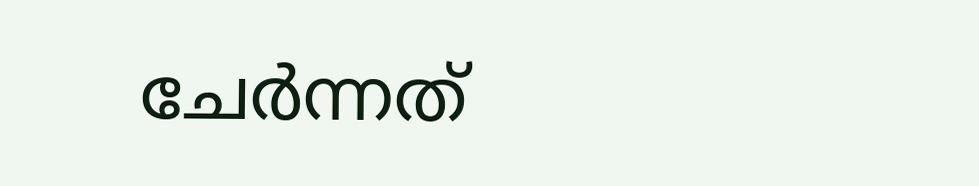ചേര്‍ന്നത്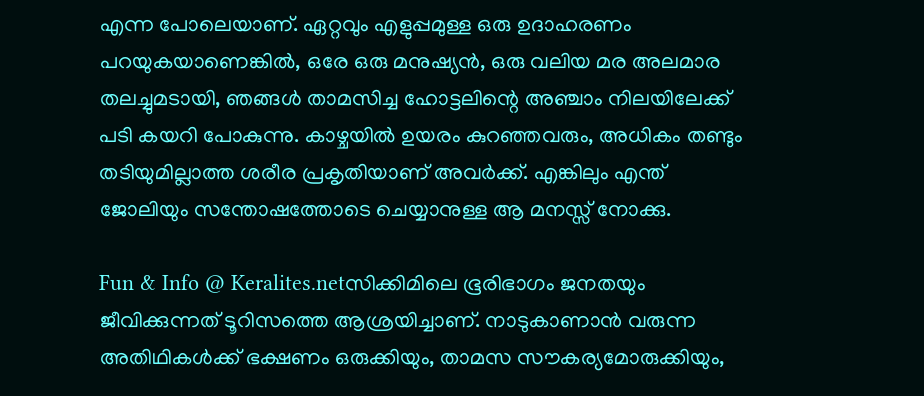എന്ന പോലെയാണ്. ഏറ്റവും എളുപ്പമുള്ള ഒരു ഉദാഹരണം പറയുകയാണെങ്കില്‍, ഒരേ ഒരു മനുഷ്യന്‍, ഒരു വലിയ മര അലമാര തലച്ചുമടായി, ഞങ്ങള്‍ താമസിച്ച ഹോട്ടലിന്റെ അഞ്ചാം നിലയിലേക്ക് പടി കയറി പോകുന്നു. കാഴ്ചയില്‍ ഉയരം കുറഞ്ഞവരും, അധികം തണ്ടും തടിയുമില്ലാത്ത ശരീര പ്രകൃതിയാണ് അവര്‍ക്ക്. എങ്കിലും എന്ത് ജോലിയും സന്തോഷത്തോടെ ചെയ്യാനുള്ള ആ മനസ്സ് നോക്കു.

Fun & Info @ Keralites.netസിക്കിമിലെ ഭൂരിഭാഗം ജനതയും ജീവിക്കുന്നത് ടൂറിസത്തെ ആശ്രയിച്ചാണ്. നാടുകാണാന്‍ വരുന്ന അതിഥികള്‍ക്ക് ഭക്ഷണം ഒരുക്കിയും, താമസ സൗകര്യമോരുക്കിയും,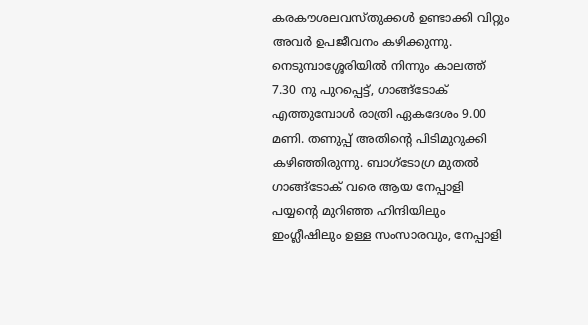കരകൗശലവസ്തുക്കള്‍ ഉണ്ടാക്കി വിറ്റും അവര്‍ ഉപജീവനം കഴിക്കുന്നു. നെടുമ്പാശ്ശേരിയില്‍ നിന്നും കാലത്ത് 7.30 നു പുറപ്പെട്ട്, ഗാങ്ങ്‌ടോക് എത്തുമ്പോള്‍ രാത്രി ഏകദേശം 9.00 മണി. തണുപ്പ് അതിന്റെ പിടിമുറുക്കി കഴിഞ്ഞിരുന്നു. ബാഗ്‌ടോഗ്ര മുതല്‍ ഗാങ്ങ്‌ടോക് വരെ ആയ നേപ്പാളി പയ്യന്റെ മുറിഞ്ഞ ഹിന്ദിയിലും ഇംഗ്ലീഷിലും ഉള്ള സംസാരവും, നേപ്പാളി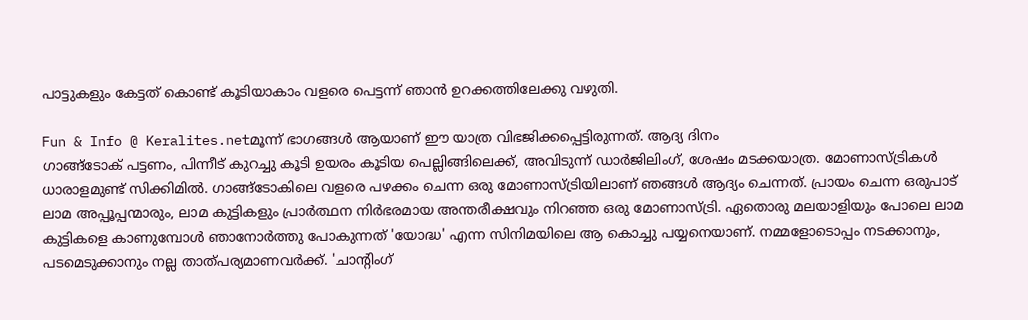പാട്ടുകളും കേട്ടത് കൊണ്ട് കൂടിയാകാം വളരെ പെട്ടന്ന് ഞാന്‍ ഉറക്കത്തിലേക്കു വഴുതി.

Fun & Info @ Keralites.netമൂന്ന് ഭാഗങ്ങള്‍ ആയാണ് ഈ യാത്ര വിഭജിക്കപ്പെട്ടിരുന്നത്. ആദ്യ ദിനം
ഗാങ്ങ്‌ടോക് പട്ടണം, പിന്നീട് കുറച്ചു കൂടി ഉയരം കൂടിയ പെല്ലിങ്ങിലെക്ക്, അവിടുന്ന് ഡാര്‍ജിലിംഗ്, ശേഷം മടക്കയാത്ര. മോണാസ്ട്രികള്‍ ധാരാളമുണ്ട് സിക്കിമില്‍. ഗാങ്ങ്‌ടോകിലെ വളരെ പഴക്കം ചെന്ന ഒരു മോണാസ്ട്രിയിലാണ് ഞങ്ങള്‍ ആദ്യം ചെന്നത്. പ്രായം ചെന്ന ഒരുപാട് ലാമ അപ്പൂപ്പന്മാരും, ലാമ കുട്ടികളും പ്രാര്‍ത്ഥന നിര്‍ഭരമായ അന്തരീക്ഷവും നിറഞ്ഞ ഒരു മോണാസ്ട്രി. ഏതൊരു മലയാളിയും പോലെ ലാമ കുട്ടികളെ കാണുമ്പോള്‍ ഞാനോര്‍ത്തു പോകുന്നത് 'യോദ്ധ' എന്ന സിനിമയിലെ ആ കൊച്ചു പയ്യനെയാണ്. നമ്മളോടൊപ്പം നടക്കാനും, പടമെടുക്കാനും നല്ല താത്പര്യമാണവര്‍ക്ക്. 'ചാന്റിംഗ്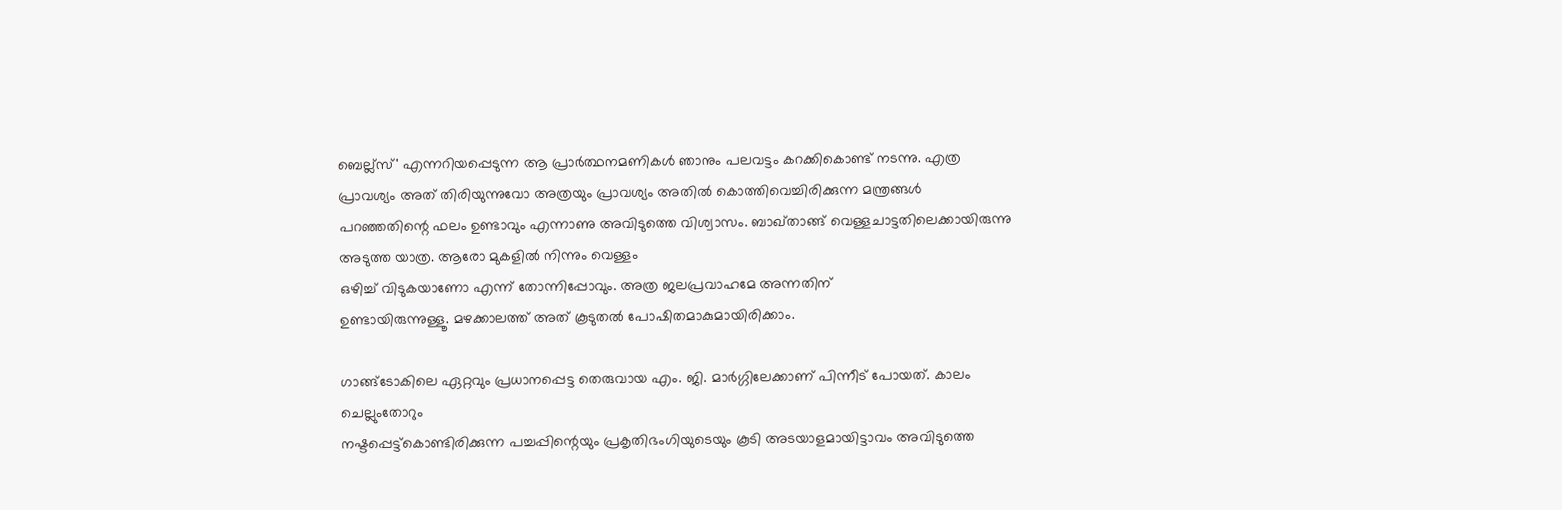ബെല്ല്‌സ്' എന്നറിയപ്പെടുന്ന ആ പ്രാര്‍ത്ഥനമണികള്‍ ഞാനും പലവട്ടം കറക്കികൊണ്ട് നടന്നു. എത്ര പ്രാവശ്യം അത് തിരിയുന്നുവോ അത്രയും പ്രാവശ്യം അതില്‍ കൊത്തിവെച്ചിരിക്കുന്ന മന്ത്രങ്ങള്‍ പറഞ്ഞതിന്റെ ഫലം ഉണ്ടാവും എന്നാണു അവിടുത്തെ വിശ്വാസം. ബാഖ്താങ്ങ് വെള്ളചാട്ടതിലെക്കായിരുന്നു അടുത്ത യാത്ര. ആരോ മുകളില്‍ നിന്നും വെള്ളം
ഒഴിച്ച് വിടുകയാണോ എന്ന് തോന്നിപ്പോവും. അത്ര ജലപ്രവാഹമേ അന്നതിന്
ഉണ്ടായിരുന്നുള്ളൂ. മഴക്കാലത്ത് അത് കൂടുതല്‍ പോഷിതമാകുമായിരിക്കാം.

ഗാങ്ങ്‌ടോകിലെ ഏറ്റവും പ്രധാനപ്പെട്ട തെരുവായ എം. ജി. മാര്‍ഗ്ഗിലേക്കാണ് പിന്നീട് പോയത്. കാലം ചെല്ലുംതോറും
നഷ്ടപ്പെട്ട്‌കൊണ്ടിരിക്കുന്ന പച്ചപ്പിന്റെയും പ്രകൃതിഭംഗിയുടെയും കൂടി അടയാളമായിട്ടാവം അവിടുത്തെ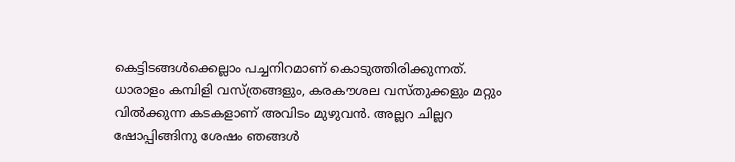കെട്ടിടങ്ങള്‍ക്കെല്ലാം പച്ചനിറമാണ് കൊടുത്തിരിക്കുന്നത്. ധാരാളം കമ്പിളി വസ്ത്രങ്ങളും, കരകൗശല വസ്തുക്കളും മറ്റും വില്‍ക്കുന്ന കടകളാണ് അവിടം മുഴുവന്‍. അല്ലറ ചില്ലറ ഷോപ്പിങ്ങിനു ശേഷം ഞങ്ങള്‍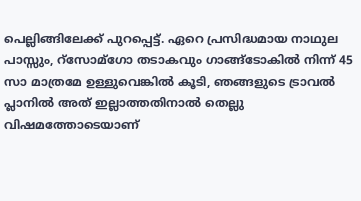പെല്ലിങ്ങിലേക്ക് പുറപ്പെട്ട്. ഏറെ പ്രസിദ്ധമായ നാഥുല പാസ്സും, റ്‌സോമ്‌ഗോ തടാകവും ഗാങ്ങ്‌ടോകില്‍ നിന്ന് 45 സാ മാത്രമേ ഉള്ളുവെങ്കില്‍ കൂടി, ഞങ്ങളുടെ ട്രാവല്‍ പ്ലാനില്‍ അത് ഇല്ലാത്തതിനാല്‍ തെല്ലു വിഷമത്തോടെയാണ്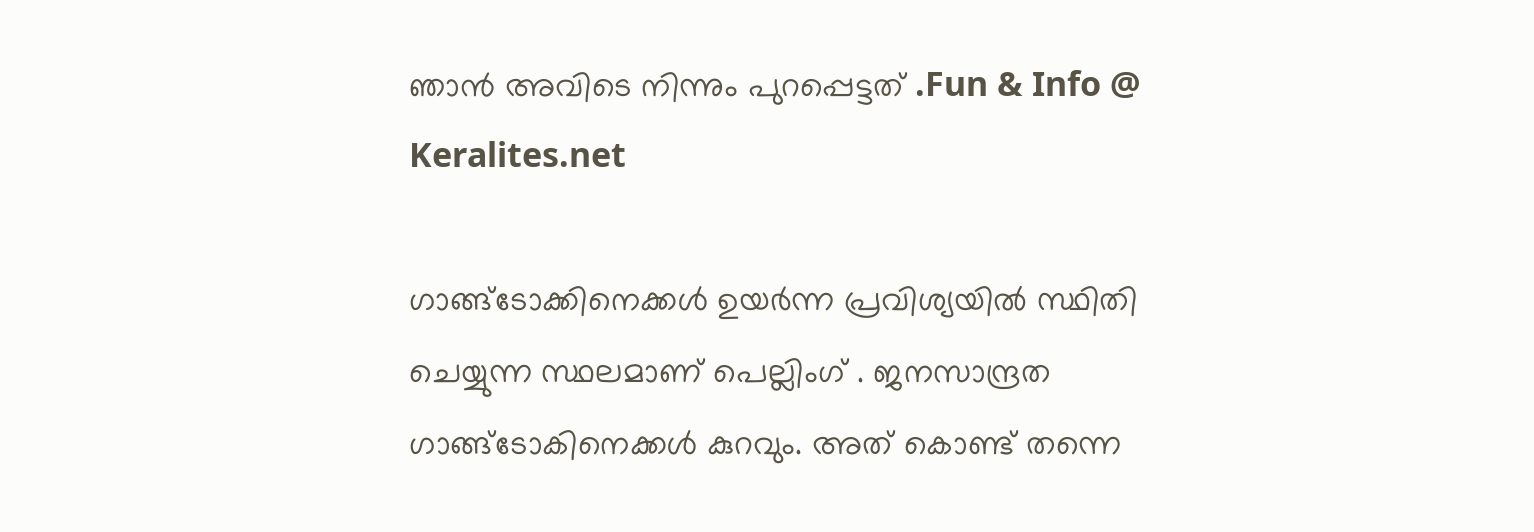ഞാന്‍ അവിടെ നിന്നും പുറപ്പെട്ടത് .Fun & Info @ Keralites.net

ഗാങ്ങ്‌ടോക്കിനെക്കള്‍ ഉയര്‍ന്ന പ്രവിശ്യയില്‍ സ്ഥിതി ചെയ്യുന്ന സ്ഥലമാണ് പെല്ലിംഗ് . ജനസാന്ദ്രത ഗാങ്ങ്‌ടോകിനെക്കള്‍ കുറവും. അത് കൊണ്ട് തന്നെ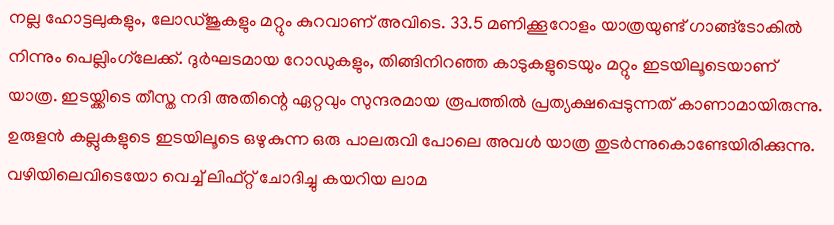നല്ല ഹോട്ടലുകളും, ലോഡ്ജുകളും മറ്റും കുറവാണ് അവിടെ. 33.5 മണിക്കൂറോളം യാത്രയുണ്ട് ഗാങ്ങ്‌ടോകില്‍ നിന്നും പെല്ലിംഗ്‌ലേക്ക്. ദുര്‍ഘടമായ റോഡുകളും, തിങ്ങിനിറഞ്ഞ കാടുകളുടെയും മറ്റും ഇടയിലൂടെയാണ് യാത്ര. ഇടയ്ക്കിടെ തീസ്ത നദി അതിന്റെ ഏറ്റവും സുന്ദരമായ രൂപത്തില്‍ പ്രത്യക്ഷപ്പെടുന്നത് കാണാമായിരുന്നു. ഉരുളന്‍ കല്ലുകളുടെ ഇടയിലൂടെ ഒഴുകുന്ന ഒരു പാലരുവി പോലെ അവള്‍ യാത്ര തുടര്‍ന്നുകൊണ്ടേയിരിക്കുന്നു. വഴിയിലെവിടെയോ വെച്ച് ലിഫ്റ്റ് ചോദിച്ചു കയറിയ ലാമ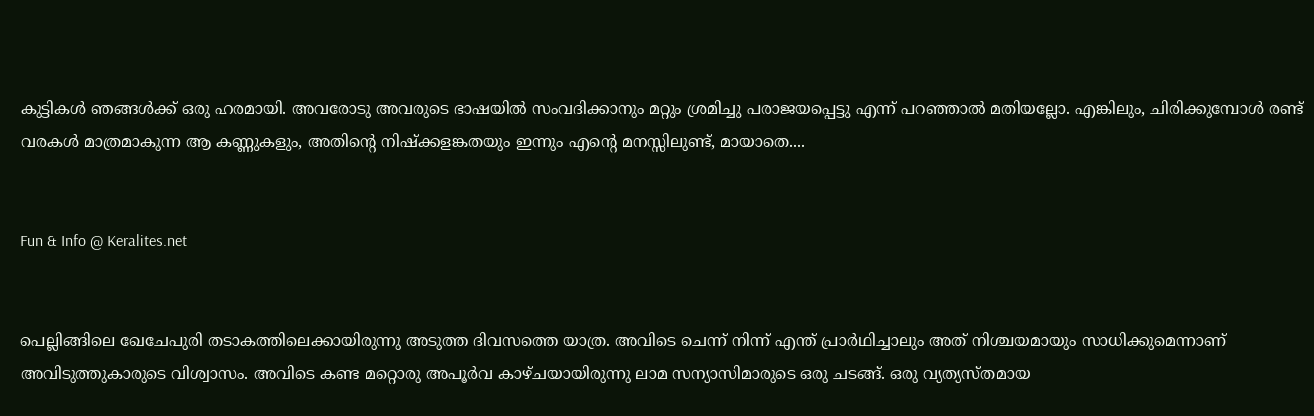കുട്ടികള്‍ ഞങ്ങള്‍ക്ക് ഒരു ഹരമായി. അവരോടു അവരുടെ ഭാഷയില്‍ സംവദിക്കാനും മറ്റും ശ്രമിച്ചു പരാജയപ്പെട്ടു എന്ന് പറഞ്ഞാല്‍ മതിയല്ലോ. എങ്കിലും, ചിരിക്കുമ്പോള്‍ രണ്ട് വരകള്‍ മാത്രമാകുന്ന ആ കണ്ണുകളും, അതിന്റെ നിഷ്‌ക്കളങ്കതയും ഇന്നും എന്റെ മനസ്സിലുണ്ട്, മായാതെ....


Fun & Info @ Keralites.net


പെല്ലിങ്ങിലെ ഖേചേപുരി തടാകത്തിലെക്കായിരുന്നു അടുത്ത ദിവസത്തെ യാത്ര. അവിടെ ചെന്ന് നിന്ന് എന്ത് പ്രാര്‍ഥിച്ചാലും അത് നിശ്ചയമായും സാധിക്കുമെന്നാണ് അവിടുത്തുകാരുടെ വിശ്വാസം. അവിടെ കണ്ട മറ്റൊരു അപൂര്‍വ കാഴ്ചയായിരുന്നു ലാമ സന്യാസിമാരുടെ ഒരു ചടങ്ങ്. ഒരു വ്യത്യസ്തമായ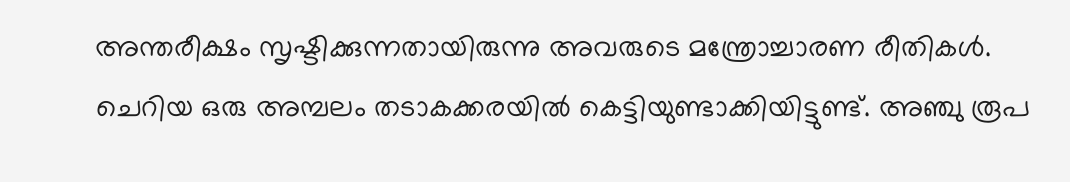അന്തരീക്ഷം സൃഷ്ടിക്കുന്നതായിരുന്നു അവരുടെ മന്ത്രോച്ചാരണ രീതികള്‍. ചെറിയ ഒരു അമ്പലം തടാകക്കരയില്‍ കെട്ടിയുണ്ടാക്കിയിട്ടുണ്ട്. അഞ്ചു രൂപ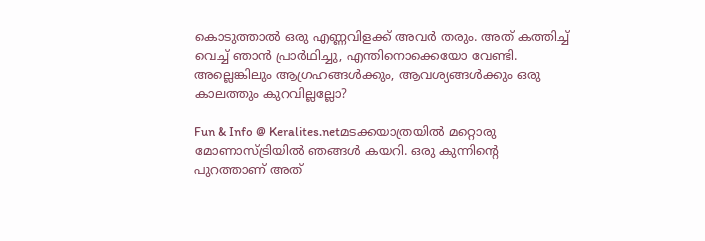കൊടുത്താല്‍ ഒരു എണ്ണവിളക്ക് അവര്‍ തരും. അത് കത്തിച്ച് വെച്ച് ഞാന്‍ പ്രാര്‍ഥിച്ചു, എന്തിനൊക്കെയോ വേണ്ടി. അല്ലെങ്കിലും ആഗ്രഹങ്ങള്‍ക്കും, ആവശ്യങ്ങള്‍ക്കും ഒരു കാലത്തും കുറവില്ലല്ലോ?

Fun & Info @ Keralites.netമടക്കയാത്രയില്‍ മറ്റൊരു മോണാസ്ട്രിയില്‍ ഞങ്ങള്‍ കയറി. ഒരു കുന്നിന്റെ പുറത്താണ് അത്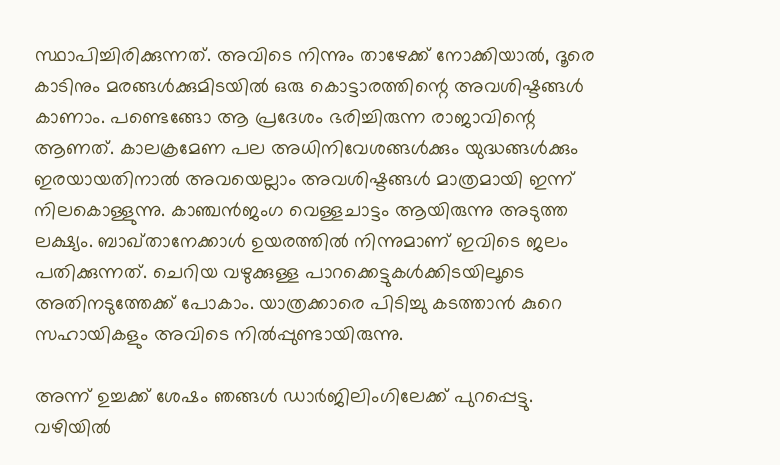സ്ഥാപിച്ചിരിക്കുന്നത്. അവിടെ നിന്നും താഴേക്ക് നോക്കിയാല്‍, ദൂരെ കാടിനും മരങ്ങള്‍ക്കുമിടയില്‍ ഒരു കൊട്ടാരത്തിന്റെ അവശിഷ്ടങ്ങള്‍ കാണാം. പണ്ടെങ്ങോ ആ പ്രദേശം ഭരിച്ചിരുന്ന രാജാവിന്റെ ആണത്. കാലക്രമേണ പല അധിനിവേശങ്ങള്‍ക്കും യുദ്ധങ്ങള്‍ക്കും ഇരയായതിനാല്‍ അവയെല്ലാം അവശിഷ്ടങ്ങള്‍ മാത്രമായി ഇന്ന് നിലകൊള്ളുന്നു. കാഞ്ചന്‍ജംഗ വെള്ളചാട്ടം ആയിരുന്നു അടുത്ത ലക്ഷ്യം. ബാഖ്താനേക്കാള്‍ ഉയരത്തില്‍ നിന്നുമാണ് ഇവിടെ ജലം പതിക്കുന്നത്. ചെറിയ വഴുക്കുള്ള പാറക്കെട്ടുകള്‍ക്കിടയിലൂടെ അതിനടുത്തേക്ക് പോകാം. യാത്രക്കാരെ പിടിച്ചു കടത്താന്‍ കുറെ സഹായികളും അവിടെ നില്‍പ്പുണ്ടായിരുന്നു.

അന്ന് ഉച്ചക്ക് ശേഷം ഞങ്ങള്‍ ഡാര്‍ജിലിംഗിലേക്ക് പുറപ്പെട്ടു. വഴിയില്‍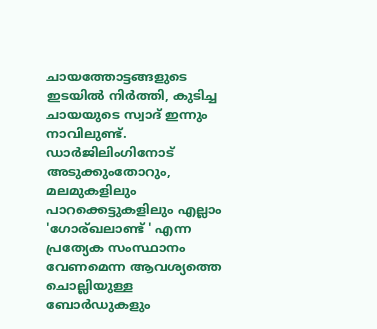ചായത്തോട്ടങ്ങളുടെ ഇടയില്‍ നിര്‍ത്തി, കുടിച്ച ചായയുടെ സ്വാദ് ഇന്നും നാവിലുണ്ട്. ഡാര്‍ജിലിംഗിനോട് അടുക്കുംതോറും, മലമുകളിലും പാറക്കെട്ടുകളിലും എല്ലാം 'ഗോര്ഖലാണ്ട് ' എന്ന പ്രത്യേക സംസ്ഥാനം വേണമെന്ന ആവശ്യത്തെ ചൊല്ലിയുള്ള ബോര്‍ഡുകളും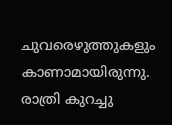ചുവരെഴുത്തുകളും കാണാമായിരുന്നു. രാത്രി കുറച്ചു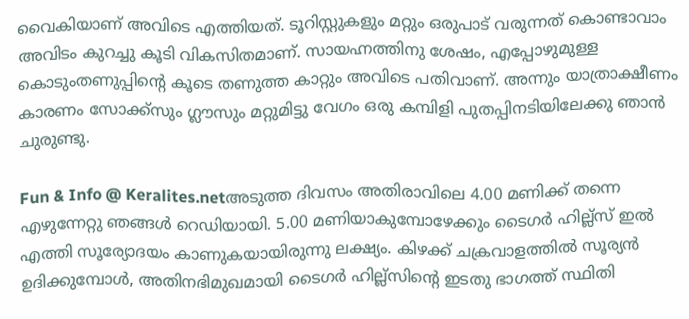വൈകിയാണ് അവിടെ എത്തിയത്. ടൂറിസ്റ്റുകളും മറ്റും ഒരുപാട് വരുന്നത് കൊണ്ടാവാം അവിടം കുറച്ചു കൂടി വികസിതമാണ്. സായഹ്നത്തിനു ശേഷം, എപ്പോഴുമുള്ള കൊടുംതണുപ്പിന്റെ കൂടെ തണുത്ത കാറ്റും അവിടെ പതിവാണ്. അന്നും യാത്രാക്ഷീണം കാരണം സോക്ക്‌സും ഗ്ലൗസും മറ്റുമിട്ടു വേഗം ഒരു കമ്പിളി പുതപ്പിനടിയിലേക്കു ഞാന്‍ ചുരുണ്ടു.

Fun & Info @ Keralites.netഅടുത്ത ദിവസം അതിരാവിലെ 4.00 മണിക്ക് തന്നെ എഴുന്നേറ്റു ഞങ്ങള്‍ റെഡിയായി. 5.00 മണിയാകുമ്പോഴേക്കും ടൈഗര്‍ ഹില്ല്‌സ് ഇല്‍ എത്തി സൂര്യോദയം കാണുകയായിരുന്നു ലക്ഷ്യം. കിഴക്ക് ചക്രവാളത്തില്‍ സൂര്യന്‍ ഉദിക്കുമ്പോള്‍, അതിനഭിമുഖമായി ടൈഗര്‍ ഹില്ല്‌സിന്റെ ഇടതു ഭാഗത്ത് സ്ഥിതി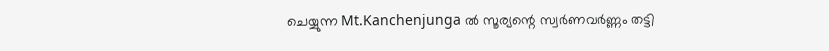ചെയ്യുന്ന Mt.Kanchenjunga ല്‍ സൂര്യന്റെ സ്വര്‍ണവര്‍ണ്ണം തട്ടി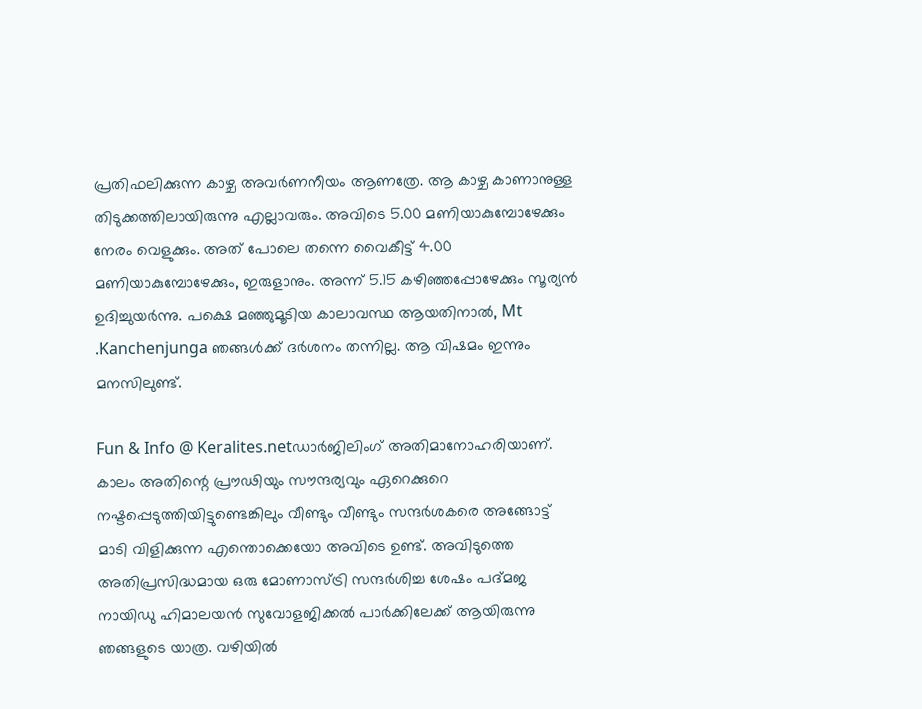പ്രതിഫലിക്കുന്ന കാഴ്ച അവര്‍ണനീയം ആണത്രേ. ആ കാഴ്ച കാണാനുള്ള തിടുക്കത്തിലായിരുന്നു എല്ലാവരും. അവിടെ 5.00 മണിയാകുമ്പോഴേക്കും നേരം വെളുക്കും. അത് പോലെ തന്നെ വൈകീട്ട് 4.00 മണിയാകുമ്പോഴേക്കും, ഇരുളാനും. അന്ന് 5.15 കഴിഞ്ഞപ്പോഴേക്കും സൂര്യന്‍ ഉദിച്ചുയര്‍ന്നു. പക്ഷെ മഞ്ഞുമൂടിയ കാലാവസ്ഥ ആയതിനാല്‍, Mt .Kanchenjunga ഞങ്ങള്‍ക്ക് ദര്‍ശനം തന്നില്ല. ആ വിഷമം ഇന്നും മനസിലുണ്ട്.

Fun & Info @ Keralites.netഡാര്‍ജിലിംഗ് അതിമാനോഹരിയാണ്. കാലം അതിന്റെ പ്രൗഢിയും സൗന്ദര്യവും ഏറെക്കുറെ നഷ്ടപ്പെടുത്തിയിട്ടുണ്ടെങ്കിലും വീണ്ടും വീണ്ടും സന്ദര്‍ശകരെ അങ്ങോട്ട് മാടി വിളിക്കുന്ന എന്തൊക്കെയോ അവിടെ ഉണ്ട്. അവിടുത്തെ അതിപ്രസിദ്ധമായ ഒരു മോണാസ്ട്രി സന്ദര്‍ശിച്ച ശേഷം പദ്മജ നായിഡു ഹിമാലയന്‍ സുവോളജിക്കല്‍ പാര്‍ക്കിലേക്ക് ആയിരുന്നു ഞങ്ങളുടെ യാത്ര. വഴിയില്‍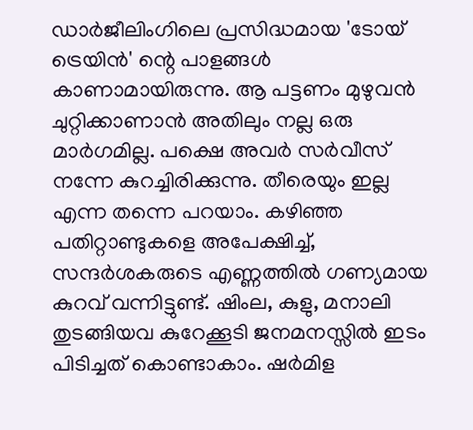ഡാര്‍ജീലിംഗിലെ പ്രസിദ്ധമായ 'ടോയ് ട്രെയിന്‍' ന്റെ പാളങ്ങള്‍ കാണാമായിരുന്നു. ആ പട്ടണം മുഴുവന്‍ ചുറ്റിക്കാണാന്‍ അതിലും നല്ല ഒരു മാര്‍ഗമില്ല. പക്ഷെ അവര്‍ സര്‍വീസ് നന്നേ കുറച്ചിരിക്കുന്നു. തീരെയും ഇല്ല എന്ന തന്നെ പറയാം. കഴിഞ്ഞ പതിറ്റാണ്ടുകളെ അപേക്ഷിച്ച്, സന്ദര്‍ശകരുടെ എണ്ണത്തില്‍ ഗണ്യമായ കുറവ് വന്നിട്ടുണ്ട്. ഷിംല, കുളു, മനാലി തുടങ്ങിയവ കുറേക്കൂടി ജനമനസ്സില്‍ ഇടം പിടിച്ചത് കൊണ്ടാകാം. ഷര്‍മിള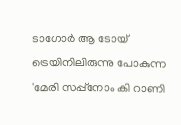ടാഗോര്‍ ആ ടോയ് ട്രെയിനിലിരുന്നു പോകുന്ന 'മേരി സപ്പ്‌നോം കി റാണി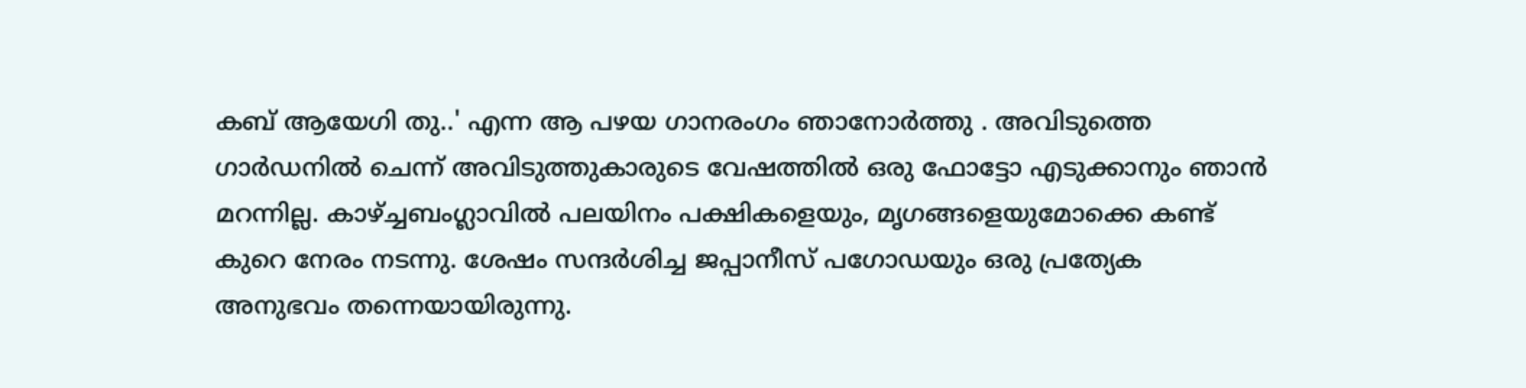കബ് ആയേഗി തു..' എന്ന ആ പഴയ ഗാനരംഗം ഞാനോര്‍ത്തു . അവിടുത്തെ ഗാര്‍ഡനില്‍ ചെന്ന് അവിടുത്തുകാരുടെ വേഷത്തില്‍ ഒരു ഫോട്ടോ എടുക്കാനും ഞാന്‍ മറന്നില്ല. കാഴ്ച്ചബംഗ്ലാവില്‍ പലയിനം പക്ഷികളെയും, മൃഗങ്ങളെയുമോക്കെ കണ്ട് കുറെ നേരം നടന്നു. ശേഷം സന്ദര്‍ശിച്ച ജപ്പാനീസ് പഗോഡയും ഒരു പ്രത്യേക അനുഭവം തന്നെയായിരുന്നു.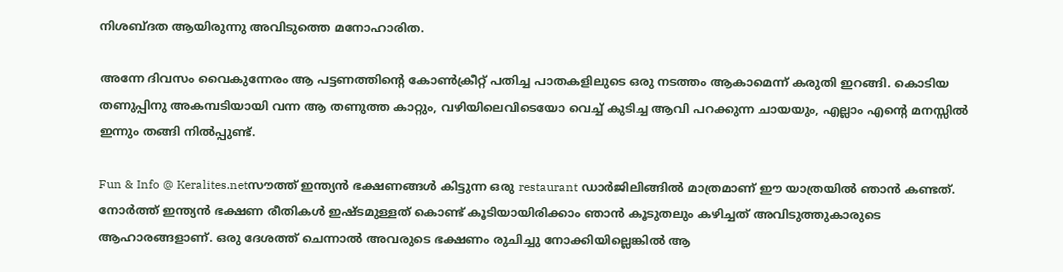നിശബ്ദത ആയിരുന്നു അവിടുത്തെ മനോഹാരിത.

അന്നേ ദിവസം വൈകുന്നേരം ആ പട്ടണത്തിന്റെ കോണ്‍ക്രീറ്റ് പതിച്ച പാതകളിലുടെ ഒരു നടത്തം ആകാമെന്ന് കരുതി ഇറങ്ങി. കൊടിയ തണുപ്പിനു അകമ്പടിയായി വന്ന ആ തണുത്ത കാറ്റും, വഴിയിലെവിടെയോ വെച്ച് കുടിച്ച ആവി പറക്കുന്ന ചായയും, എല്ലാം എന്റെ മനസ്സില്‍ ഇന്നും തങ്ങി നില്‍പ്പുണ്ട്.

Fun & Info @ Keralites.netസൗത്ത് ഇന്ത്യന്‍ ഭക്ഷണങ്ങള്‍ കിട്ടുന്ന ഒരു restaurant ഡാര്‍ജിലിങ്ങില്‍ മാത്രമാണ് ഈ യാത്രയില്‍ ഞാന്‍ കണ്ടത്. നോര്‍ത്ത് ഇന്ത്യന്‍ ഭക്ഷണ രീതികള്‍ ഇഷ്ടമുള്ളത് കൊണ്ട് കൂടിയായിരിക്കാം ഞാന്‍ കൂടുതലും കഴിച്ചത് അവിടുത്തുകാരുടെ ആഹാരങ്ങളാണ്. ഒരു ദേശത്ത് ചെന്നാല്‍ അവരുടെ ഭക്ഷണം രുചിച്ചു നോക്കിയില്ലെങ്കില്‍ ആ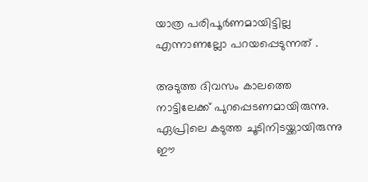യാത്ര പരിപൂര്‍ണമായിട്ടില്ല എന്നാണല്ലോ പറയപ്പെടുന്നത് .

അടുത്ത ദിവസം കാലത്തെ നാട്ടിലേക്ക് പുറപ്പെടണമായിരുന്നു. ഏപ്രിലെ കടുത്ത ചൂടിനിടയ്ക്കായിരുന്നു ഈ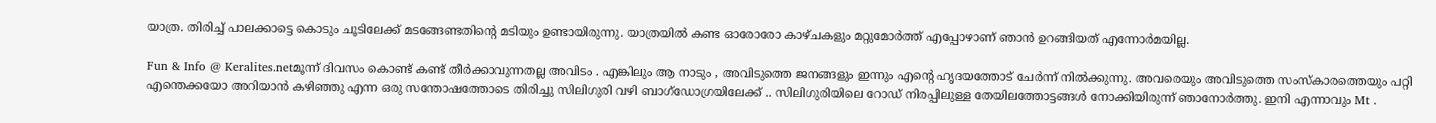യാത്ര. തിരിച്ച് പാലക്കാട്ടെ കൊടും ചൂടിലേക്ക് മടങ്ങേണ്ടതിന്റെ മടിയും ഉണ്ടായിരുന്നു. യാത്രയില്‍ കണ്ട ഓരോരോ കാഴ്ചകളും മറ്റുമോര്‍ത്ത് എപ്പോഴാണ് ഞാന്‍ ഉറങ്ങിയത് എന്നോര്‍മയില്ല.

Fun & Info @ Keralites.netമൂന്ന് ദിവസം കൊണ്ട് കണ്ട് തീര്‍ക്കാവുന്നതല്ല അവിടം . എങ്കിലും ആ നാടും , അവിടുത്തെ ജനങ്ങളും ഇന്നും എന്‍റെ ഹൃദയത്തോട് ചേര്‍ന്ന് നില്‍ക്കുന്നു. അവരെയും അവിടുത്തെ സംസ്‌കാരത്തെയും പറ്റി എന്തെക്കയോ അറിയാന്‍ കഴിഞ്ഞു എന്ന ഒരു സന്തോഷത്തോടെ തിരിച്ചു സിലിഗുരി വഴി ബാഗ്‌ഡോഗ്രയിലേക്ക് .. സിലിഗുരിയിലെ റോഡ് നിരപ്പിലുള്ള തേയിലത്തോട്ടങ്ങള്‍ നോക്കിയിരുന്ന് ഞാനോര്‍ത്തു. ഇനി എന്നാവും Mt .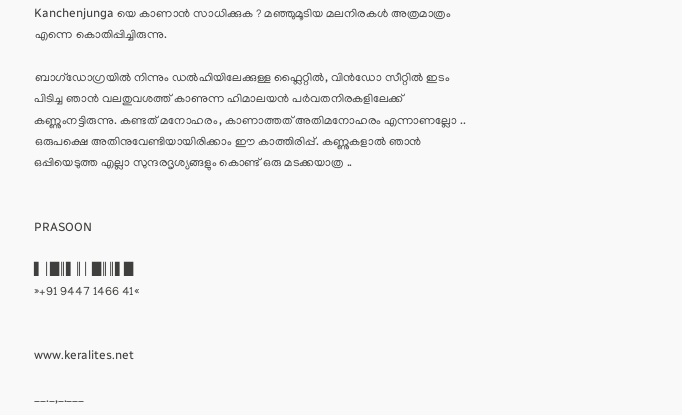Kanchenjunga യെ കാണാന്‍ സാധിക്കുക ? മഞ്ഞുമൂടിയ മലനിരകള്‍ അത്രമാത്രം എന്നെ കൊതിപ്പിച്ചിരുന്നു.

ബാഗ്‌ഡോഗ്രയില്‍ നിന്നും ഡല്‍ഹിയിലേക്കുള്ള ഫ്ലൈറ്റില്‍, വിന്‍ഡോ സീറ്റില്‍ ഇടം പിടിച്ച ഞാന്‍ വലതുവശത്ത് കാണുന്ന ഹിമാലയന്‍ പര്‍വതനിരകളിലേക്ക് കണ്ണുംനട്ടിരുന്നു. കണ്ടത് മനോഹരം, കാണാത്തത് അതിമനോഹരം എന്നാണല്ലോ .. ഒരുപക്ഷെ അതിനുവേണ്ടിയായിരിക്കാം ഈ കാത്തിരിപ്പ്. കണ്ണുകളാല്‍ ഞാന്‍ ഒപ്പിയെടുത്ത എല്ലാ സുന്ദരദൃശ്യങ്ങളും കൊണ്ട് ഒരു മടക്കയാത്ര ..


PRASOON

▌│█║▌║│ █║║▌█
»+91 9447 1466 41«


www.keralites.net

__._,_.___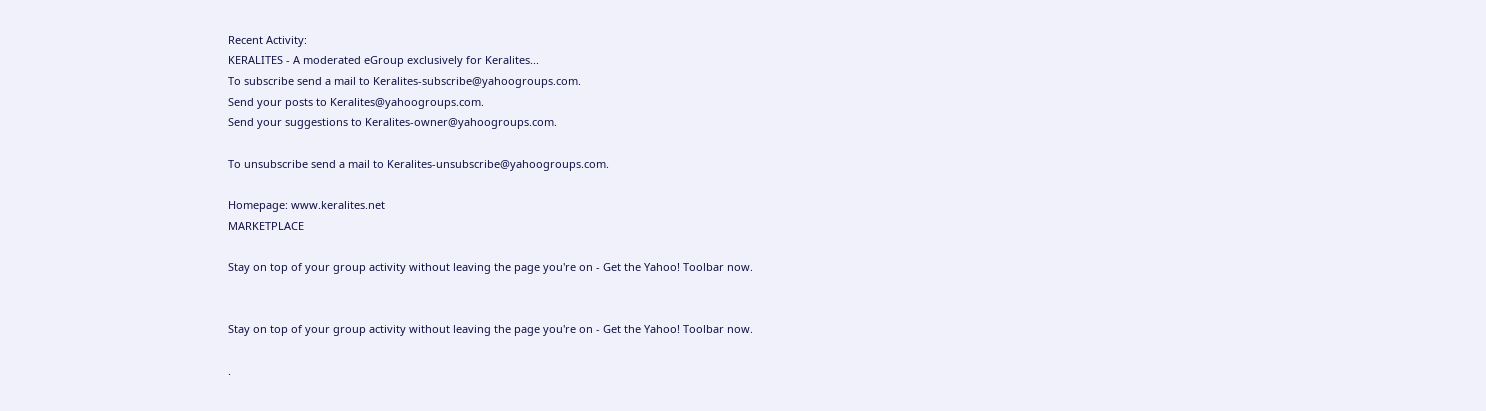Recent Activity:
KERALITES - A moderated eGroup exclusively for Keralites...
To subscribe send a mail to Keralites-subscribe@yahoogroups.com.
Send your posts to Keralites@yahoogroups.com.
Send your suggestions to Keralites-owner@yahoogroups.com.

To unsubscribe send a mail to Keralites-unsubscribe@yahoogroups.com.

Homepage: www.keralites.net
MARKETPLACE

Stay on top of your group activity without leaving the page you're on - Get the Yahoo! Toolbar now.


Stay on top of your group activity without leaving the page you're on - Get the Yahoo! Toolbar now.

.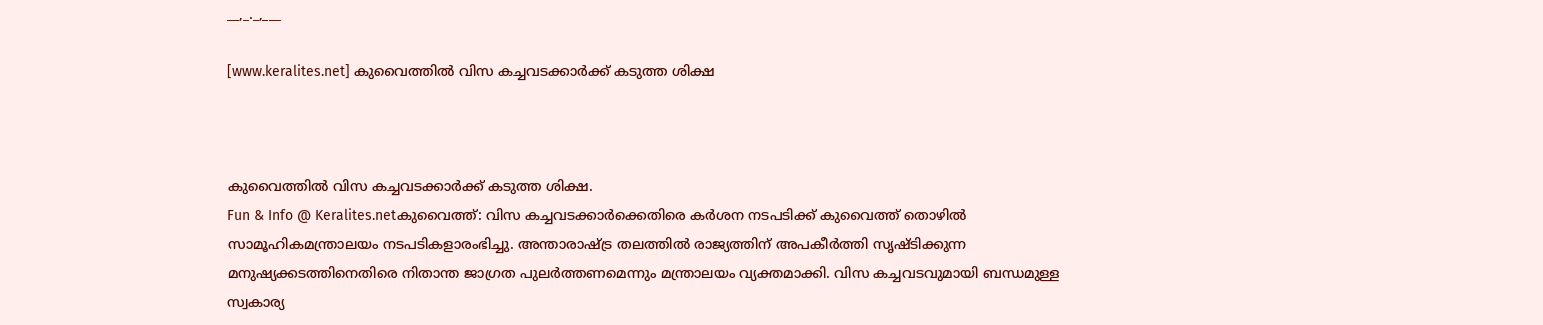__,_._,___

[www.keralites.net] കുവൈത്തില്‍ വിസ കച്ചവടക്കാര്‍ക്ക് കടുത്ത ശിക്ഷ



കുവൈത്തില്‍ വിസ കച്ചവടക്കാര്‍ക്ക് കടുത്ത ശിക്ഷ.
Fun & Info @ Keralites.netകുവൈത്ത്: വിസ കച്ചവടക്കാര്‍ക്കെതിരെ കര്‍ശന നടപടിക്ക് കുവൈത്ത് തൊഴില്‍ സാമൂഹികമന്ത്രാലയം നടപടികളാരംഭിച്ചു. അന്താരാഷ്ട്ര തലത്തില്‍ രാജ്യത്തിന് അപകീര്‍ത്തി സൃഷ്ടിക്കുന്ന മനുഷ്യക്കടത്തിനെതിരെ നിതാന്ത ജാഗ്രത പുലര്‍ത്തണമെന്നും മന്ത്രാലയം വ്യക്തമാക്കി. വിസ കച്ചവടവുമായി ബന്ധമുള്ള സ്വകാര്യ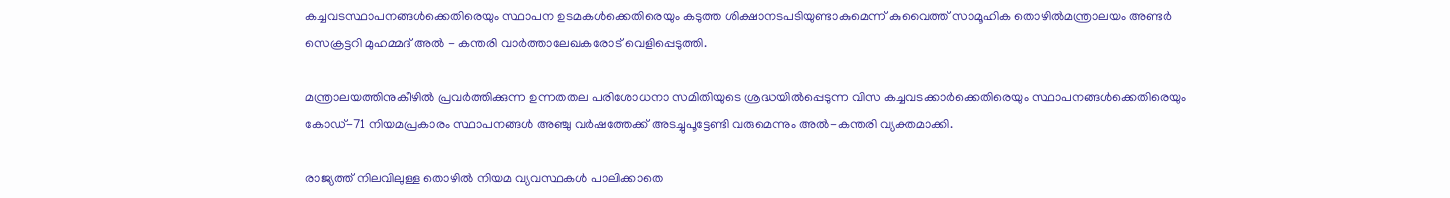കച്ചവടസ്ഥാപനങ്ങള്‍ക്കെതിരെയും സ്ഥാപന ഉടമകള്‍ക്കെതിരെയും കടുത്ത ശിക്ഷാനടപടിയുണ്ടാകുമെന്ന് കുവൈത്ത് സാമൂഹിക തൊഴില്‍മന്ത്രാലയം അണ്ടര്‍ സെക്രട്ടറി മുഹമ്മദ് അല്‍ - കന്തരി വാര്‍ത്താലേഖകരോട് വെളിപ്പെടുത്തി.

മന്ത്രാലയത്തിനുകീഴില്‍ പ്രവര്‍ത്തിക്കുന്ന ഉന്നതതല പരിശോധനാ സമിതിയുടെ ശ്രദ്ധയില്‍പ്പെടുന്ന വിസ കച്ചവടക്കാര്‍ക്കെതിരെയും സ്ഥാപനങ്ങള്‍ക്കെതിരെയും കോഡ്-71 നിയമപ്രകാരം സ്ഥാപനങ്ങള്‍ അഞ്ചു വര്‍ഷത്തേക്ക് അടച്ചുപൂട്ടേണ്ടി വരുമെന്നും അല്‍-കന്തരി വ്യക്തമാക്കി.

രാജ്യത്ത് നിലവിലുള്ള തൊഴില്‍ നിയമ വ്യവസ്ഥകള്‍ പാലിക്കാതെ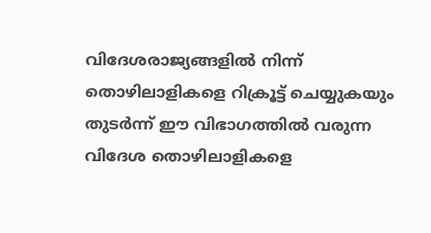വിദേശരാജ്യങ്ങളില്‍ നിന്ന് തൊഴിലാളികളെ റിക്രൂട്ട് ചെയ്യുകയും തുടര്‍ന്ന് ഈ വിഭാഗത്തില്‍ വരുന്ന വിദേശ തൊഴിലാളികളെ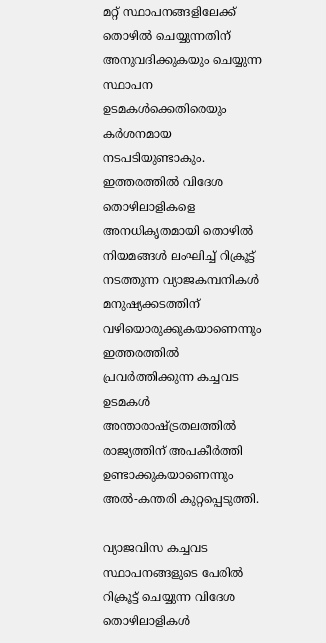മറ്റ് സ്ഥാപനങ്ങളിലേക്ക് തൊഴില്‍ ചെയ്യുന്നതിന് അനുവദിക്കുകയും ചെയ്യുന്ന സ്ഥാപന ഉടമകള്‍ക്കെതിരെയും കര്‍ശനമായ നടപടിയുണ്ടാകും. ഇത്തരത്തില്‍ വിദേശ തൊഴിലാളികളെ അനധികൃതമായി തൊഴില്‍ നിയമങ്ങള്‍ ലംഘിച്ച് റിക്രൂട്ട് നടത്തുന്ന വ്യാജകമ്പനികള്‍ മനുഷ്യക്കടത്തിന് വഴിയൊരുക്കുകയാണെന്നും ഇത്തരത്തില്‍ പ്രവര്‍ത്തിക്കുന്ന കച്ചവട ഉടമകള്‍ അന്താരാഷ്ട്രതലത്തില്‍ രാജ്യത്തിന് അപകീര്‍ത്തി ഉണ്ടാക്കുകയാണെന്നും അല്‍-കന്തരി കുറ്റപ്പെടുത്തി.

വ്യാജവിസ കച്ചവട സ്ഥാപനങ്ങളുടെ പേരില്‍ റിക്രൂട്ട് ചെയ്യുന്ന വിദേശ തൊഴിലാളികള്‍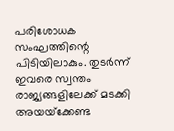പരിശോധക സംഘത്തിന്റെ പിടിയിലാകും. തുടര്‍ന്ന് ഇവരെ സ്വന്തം രാജ്യങ്ങളിലേക്ക് മടക്കി അയയ്‌ക്കേണ്ട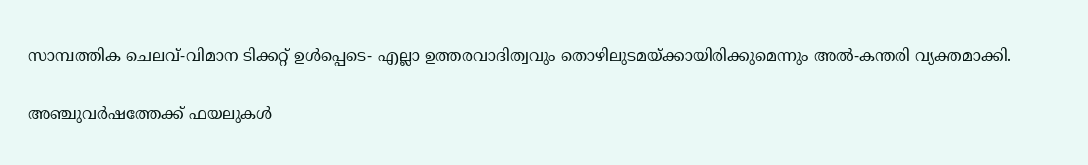സാമ്പത്തിക ചെലവ്-വിമാന ടിക്കറ്റ് ഉള്‍പ്പെടെ- എല്ലാ ഉത്തരവാദിത്വവും തൊഴിലുടമയ്ക്കായിരിക്കുമെന്നും അല്‍-കന്തരി വ്യക്തമാക്കി.

അഞ്ചുവര്‍ഷത്തേക്ക് ഫയലുകള്‍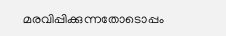മരവിപ്പിക്കുന്നതോടൊപ്പം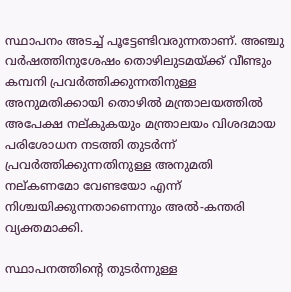സ്ഥാപനം അടച്ച് പൂട്ടേണ്ടിവരുന്നതാണ്. അഞ്ചു വര്‍ഷത്തിനുശേഷം തൊഴിലുടമയ്ക്ക് വീണ്ടും കമ്പനി പ്രവര്‍ത്തിക്കുന്നതിനുള്ള അനുമതിക്കായി തൊഴില്‍ മന്ത്രാലയത്തില്‍ അപേക്ഷ നല്കുകയും മന്ത്രാലയം വിശദമായ പരിശോധന നടത്തി തുടര്‍ന്ന് പ്രവര്‍ത്തിക്കുന്നതിനുള്ള അനുമതി നല്കണമോ വേണ്ടയോ എന്ന് നിശ്ചയിക്കുന്നതാണെന്നും അല്‍-കന്തരി വ്യക്തമാക്കി.

സ്ഥാപനത്തിന്റെ തുടര്‍ന്നുള്ള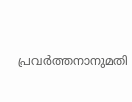പ്രവര്‍ത്തനാനുമതി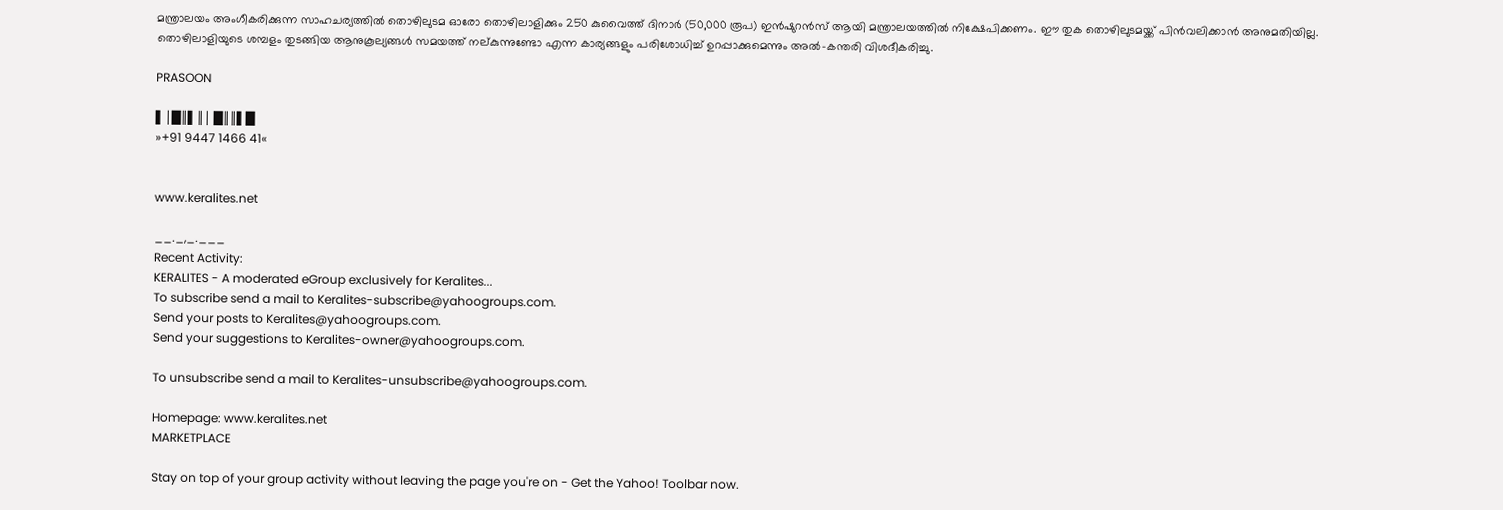മന്ത്രാലയം അംഗീകരിക്കുന്ന സാഹചര്യത്തില്‍ തൊഴിലുടമ ഓരോ തൊഴിലാളിക്കും 250 കുവൈത്ത് ദിനാര്‍ (50,000 രൂപ) ഇന്‍ഷുറന്‍സ് ആയി മന്ത്രാലയത്തില്‍ നിക്ഷേപിക്കണം. ഈ തുക തൊഴിലുടമയ്ക്ക് പിന്‍വലിക്കാന്‍ അനുമതിയില്ല. തൊഴിലാളിയുടെ ശമ്പളം തുടങ്ങിയ ആനുകൂല്യങ്ങള്‍ സമയത്ത് നല്കുന്നുണ്ടോ എന്ന കാര്യങ്ങളും പരിശോധിച്ച് ഉറപ്പാക്കുമെന്നും അല്‍-കന്തരി വിശദീകരിച്ചു.

PRASOON

▌│█║▌║│ █║║▌█
»+91 9447 1466 41«


www.keralites.net

__._,_.___
Recent Activity:
KERALITES - A moderated eGroup exclusively for Keralites...
To subscribe send a mail to Keralites-subscribe@yahoogroups.com.
Send your posts to Keralites@yahoogroups.com.
Send your suggestions to Keralites-owner@yahoogroups.com.

To unsubscribe send a mail to Keralites-unsubscribe@yahoogroups.com.

Homepage: www.keralites.net
MARKETPLACE

Stay on top of your group activity without leaving the page you're on - Get the Yahoo! Toolbar now.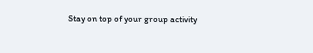Stay on top of your group activity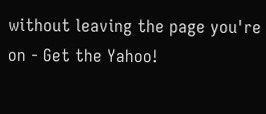without leaving the page you're on - Get the Yahoo!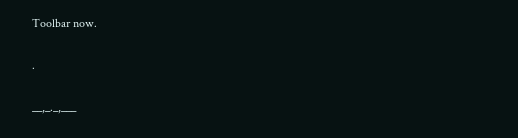Toolbar now.

.

__,_._,___